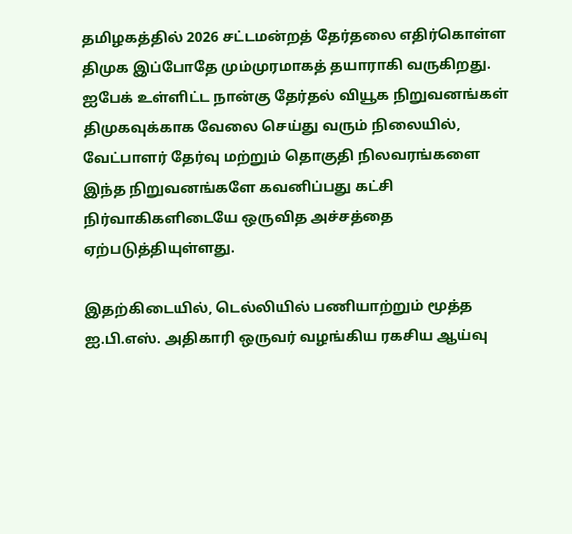தமிழகத்தில் 2026 சட்டமன்றத் தேர்தலை எதிர்கொள்ள திமுக இப்போதே மும்முரமாகத் தயாராகி வருகிறது. ஐபேக் உள்ளிட்ட நான்கு தேர்தல் வியூக நிறுவனங்கள் திமுகவுக்காக வேலை செய்து வரும் நிலையில், வேட்பாளர் தேர்வு மற்றும் தொகுதி நிலவரங்களை இந்த நிறுவனங்களே கவனிப்பது கட்சி நிர்வாகிகளிடையே ஒருவித அச்சத்தை ஏற்படுத்தியுள்ளது.

இதற்கிடையில், டெல்லியில் பணியாற்றும் மூத்த ஐ.பி.எஸ். அதிகாரி ஒருவர் வழங்கிய ரகசிய ஆய்வு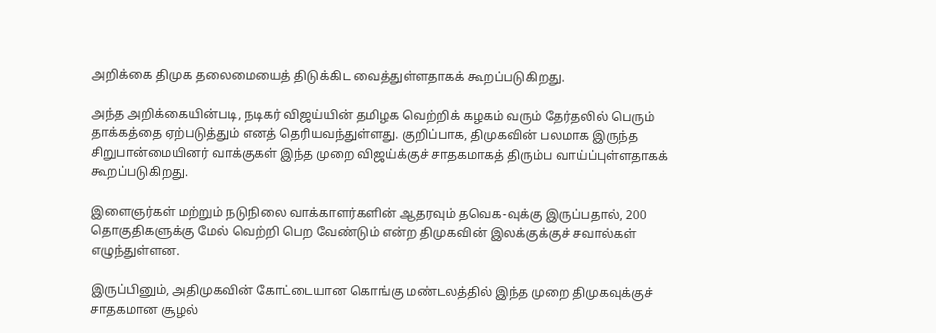அறிக்கை திமுக தலைமையைத் திடுக்கிட வைத்துள்ளதாகக் கூறப்படுகிறது.

அந்த அறிக்கையின்படி, நடிகர் விஜய்யின் தமிழக வெற்றிக் கழகம் வரும் தேர்தலில் பெரும் தாக்கத்தை ஏற்படுத்தும் எனத் தெரியவந்துள்ளது. குறிப்பாக, திமுகவின் பலமாக இருந்த சிறுபான்மையினர் வாக்குகள் இந்த முறை விஜய்க்குச் சாதகமாகத் திரும்ப வாய்ப்புள்ளதாகக் கூறப்படுகிறது.

இளைஞர்கள் மற்றும் நடுநிலை வாக்காளர்களின் ஆதரவும் தவெக-வுக்கு இருப்பதால், 200 தொகுதிகளுக்கு மேல் வெற்றி பெற வேண்டும் என்ற திமுகவின் இலக்குக்குச் சவால்கள் எழுந்துள்ளன.

இருப்பினும், அதிமுகவின் கோட்டையான கொங்கு மண்டலத்தில் இந்த முறை திமுகவுக்குச் சாதகமான சூழல்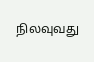நிலவுவது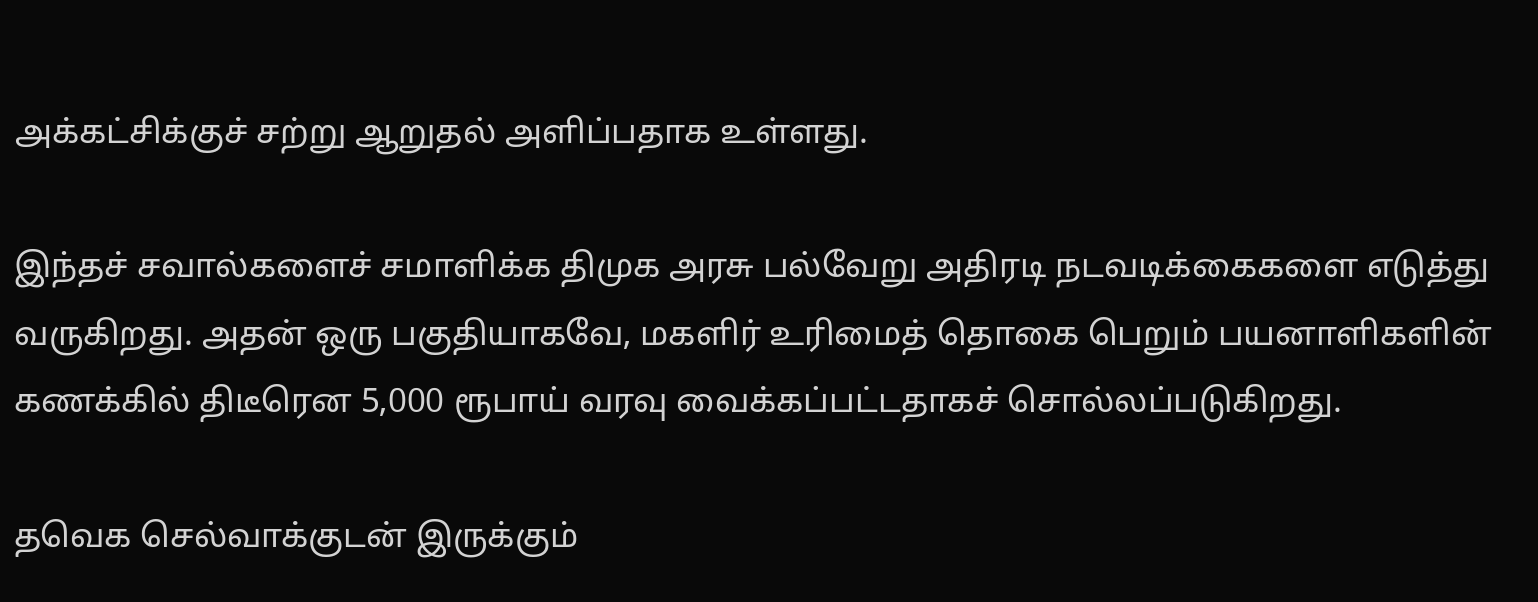அக்கட்சிக்குச் சற்று ஆறுதல் அளிப்பதாக உள்ளது.

இந்தச் சவால்களைச் சமாளிக்க திமுக அரசு பல்வேறு அதிரடி நடவடிக்கைகளை எடுத்து வருகிறது. அதன் ஒரு பகுதியாகவே, மகளிர் உரிமைத் தொகை பெறும் பயனாளிகளின் கணக்கில் திடீரென 5,000 ரூபாய் வரவு வைக்கப்பட்டதாகச் சொல்லப்படுகிறது.

தவெக செல்வாக்குடன் இருக்கும்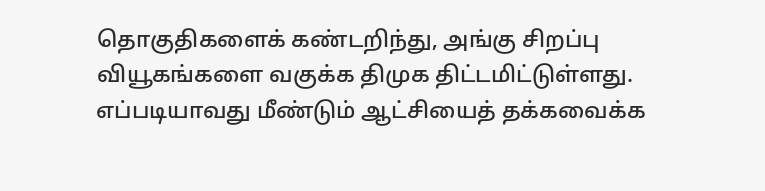தொகுதிகளைக் கண்டறிந்து, அங்கு சிறப்பு வியூகங்களை வகுக்க திமுக திட்டமிட்டுள்ளது. எப்படியாவது மீண்டும் ஆட்சியைத் தக்கவைக்க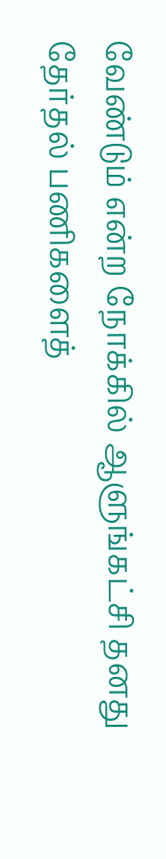வேண்டும் என்ற நோக்கில் ஆளுங்கட்சி தனது தேர்தல் பணிகளைத்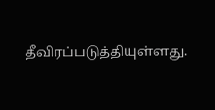தீவிரப்படுத்தியுள்ளது.